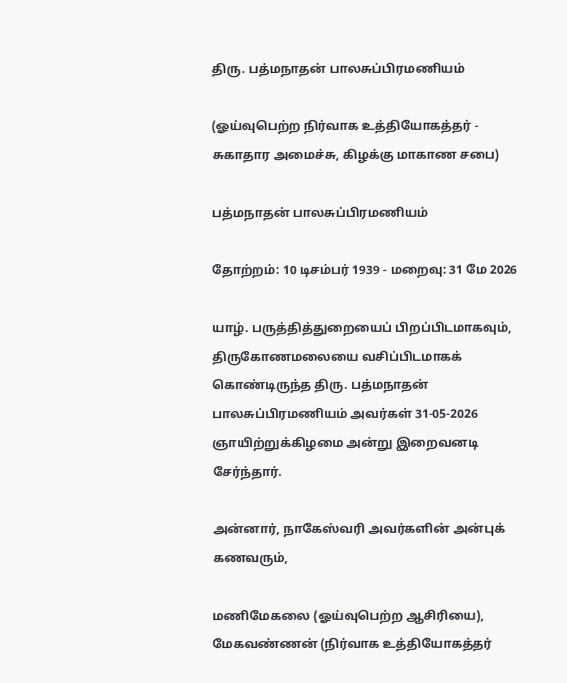திரு. பத்மநாதன் பாலசுப்பிரமணியம்

(ஓய்வுபெற்ற நிர்வாக உத்தியோகத்தர் - சுகாதார அமைச்சு, கிழக்கு மாகாண சபை)

பத்மநாதன் பாலசுப்பிரமணியம்

தோற்றம்: 10 டிசம்பர் 1939 - மறைவு: 31 மே 2026

யாழ். பருத்தித்துறையைப் பிறப்பிடமாகவும், திருகோணமலையை வசிப்பிடமாகக் கொண்டிருந்த திரு. பத்மநாதன் பாலசுப்பிரமணியம் அவர்கள் 31-05-2026 ஞாயிற்றுக்கிழமை அன்று இறைவனடி சேர்ந்தார்.

அன்னார், நாகேஸ்வரி அவர்களின் அன்புக் கணவரும்,

மணிமேகலை (ஓய்வுபெற்ற ஆசிரியை), மேகவண்ணன் (நிர்வாக உத்தியோகத்தர்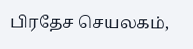பிரதேச செயலகம்,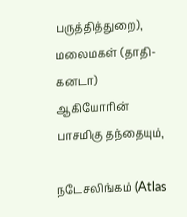பருத்தித்துறை), மலைமகள் (தாதி-கனடா) ஆகியோரின் பாசமிகு தந்தையும்,

நடேசலிங்கம் (Atlas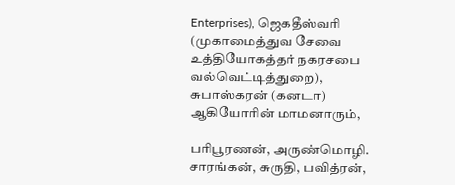Enterprises), ஜெகதீஸ்வரி (முகாமைத்துவ சேவை உத்தியோகத்தர் நகரசபை வல்வெட்டித்துறை), சுபாஸ்கரன் (கனடா) ஆகியோரின் மாமனாரும்,

பரிபூரணன், அருண்மொழி. சாரங்கன், சுருதி, பவித்ரன்,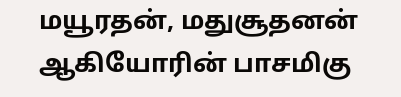மயூரதன், மதுசூதனன் ஆகியோரின் பாசமிகு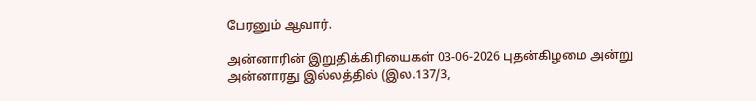பேரனும் ஆவார்.

அன்னாரின் இறுதிக்கிரியைகள் 03-06-2026 புதன்கிழமை அன்று அன்னாரது இல்லத்தில் (இல.137/3,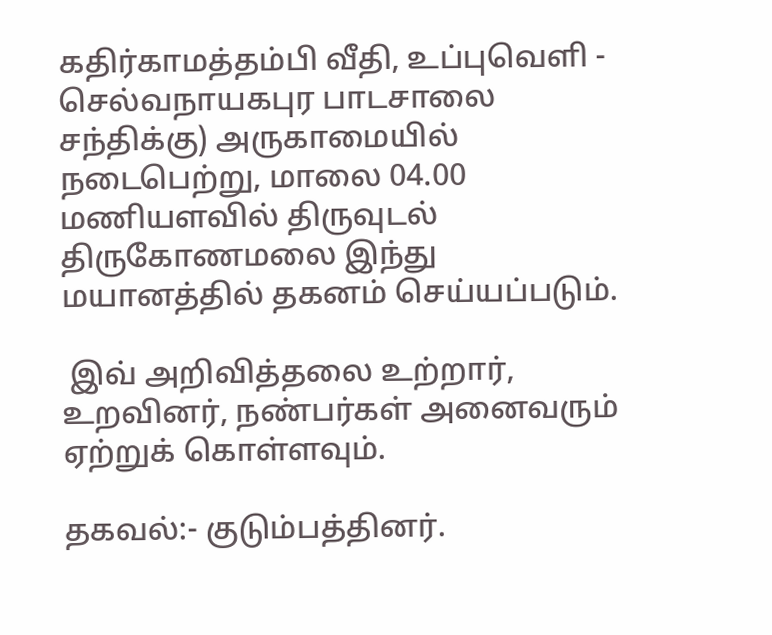கதிர்காமத்தம்பி வீதி, உப்புவெளி - செல்வநாயகபுர பாடசாலை சந்திக்கு) அருகாமையில் நடைபெற்று, மாலை 04.00 மணியளவில் திருவுடல் திருகோணமலை இந்து மயானத்தில் தகனம் செய்யப்படும்.

 இவ் அறிவித்தலை உற்றார், உறவினர், நண்பர்கள் அனைவரும் ஏற்றுக் கொள்ளவும்.

தகவல்:- குடும்பத்தினர்.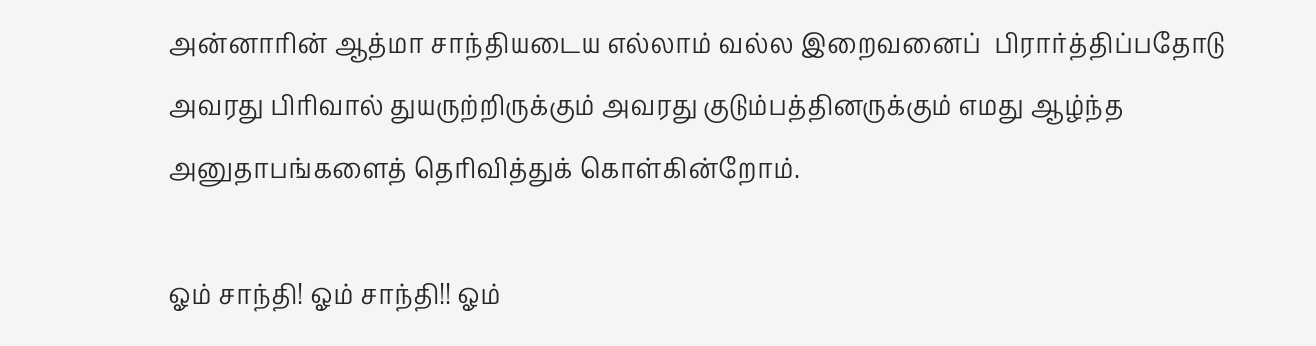அன்னாரின் ஆத்மா சாந்தியடைய எல்லாம் வல்ல இறைவனைப்  பிரார்த்திப்பதோடு அவரது பிரிவால் துயருற்றிருக்கும் அவரது குடும்பத்தினருக்கும் எமது ஆழ்ந்த அனுதாபங்களைத் தெரிவித்துக் கொள்கின்றோம்.

ஓம் சாந்தி! ஓம் சாந்தி!! ஓம்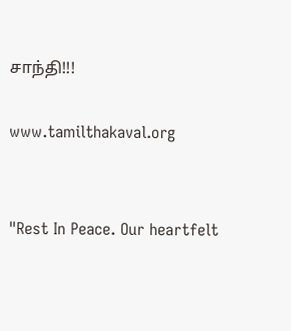சாந்தி!!!

www.tamilthakaval.org


"Rest In Peace. Our heartfelt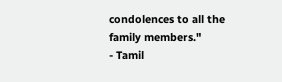condolences to all the family members."
- Tamil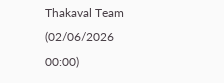Thakaval Team (02/06/2026 00:00)